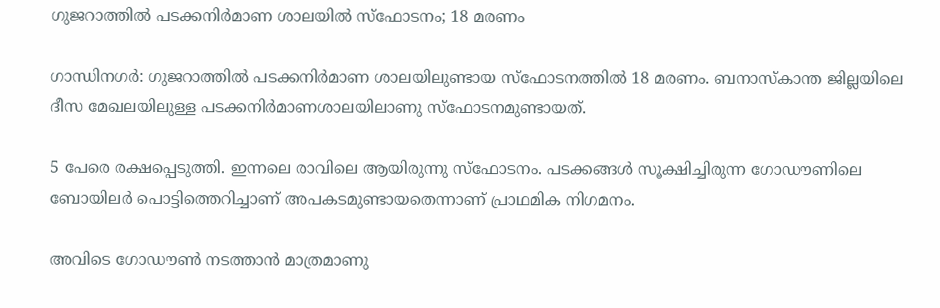ഗുജറാത്തില്‍ പടക്കനിര്‍മാണ ശാലയില്‍ സ്‌ഫോടനം; 18 മരണം

ഗാന്ധിനഗര്‍: ഗുജറാത്തില്‍ പടക്കനിര്‍മാണ ശാലയിലുണ്ടായ സ്‌ഫോടനത്തില്‍ 18 മരണം. ബനാസ്‌കാന്ത ജില്ലയിലെ ദീസ മേഖലയിലുള്ള പടക്കനിര്‍മാണശാലയിലാണു സ്‌ഫോടനമുണ്ടായത്‌.

5 പേരെ രക്ഷപ്പെടുത്തി. ഇന്നലെ രാവിലെ ആയിരുന്നു സ്‌ഫോടനം. പടക്കങ്ങള്‍ സൂക്ഷിച്ചിരുന്ന ഗോഡൗണിലെ ബോയിലര്‍ പൊട്ടിത്തെറിച്ചാണ്‌ അപകടമുണ്ടായതെന്നാണ്‌ പ്രാഥമിക നിഗമനം.

അവിടെ ഗോഡൗണ്‍ നടത്താന്‍ മാത്രമാണു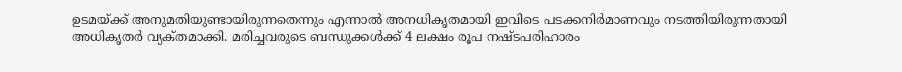ഉടമയ്‌ക്ക്‌ അനുമതിയുണ്ടായിരുന്നതെന്നും എന്നാല്‍ അനധികൃതമായി ഇവിടെ പടക്കനിര്‍മാണവും നടത്തിയിരുന്നതായി അധികൃതര്‍ വ്യക്‌തമാക്കി. മരിച്ചവരുടെ ബന്ധുക്കള്‍ക്ക്‌ 4 ലക്ഷം രൂപ നഷ്‌ടപരിഹാരം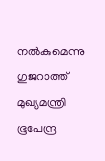നല്‍കുമെന്നു ഗുജറാത്ത്‌ മുഖ്യമന്ത്രി ഭൂപേന്ദ്ര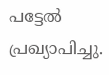പട്ടേല്‍ പ്രഖ്യാപിച്ചു.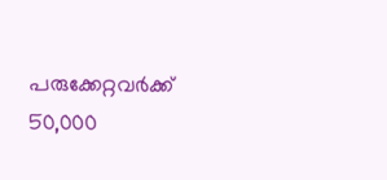പരുക്കേറ്റവര്‍ക്ക്‌ 50,000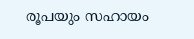രൂപയും സഹായം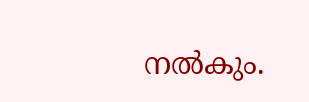നല്‍കും.